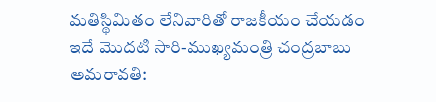మతిస్థిమితం లేనివారితో రాజకీయం చేయడం ఇదే మొదటి సారి-ముఖ్యమంత్రి చంద్రబాబు
అమరావతి: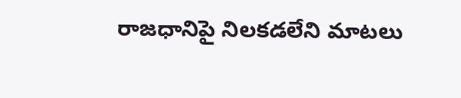రాజధానిపై నిలకడలేని మాటలు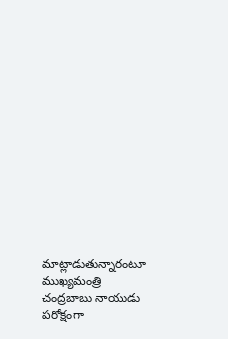మాట్లాడుతున్నారంటూ ముఖ్యమంత్రి చంద్రబాబు నాయుడు పరోక్షంగా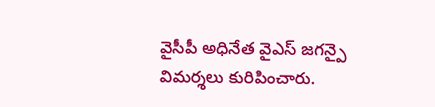వైసీపీ అధినేత వైఎస్ జగన్పై విమర్శలు కురిపించారు.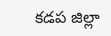కడప జిల్లా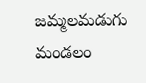జమ్మలమడుగు మండలం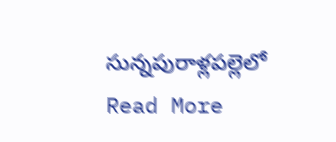సున్నపురాళ్లపల్లెలో
Read More